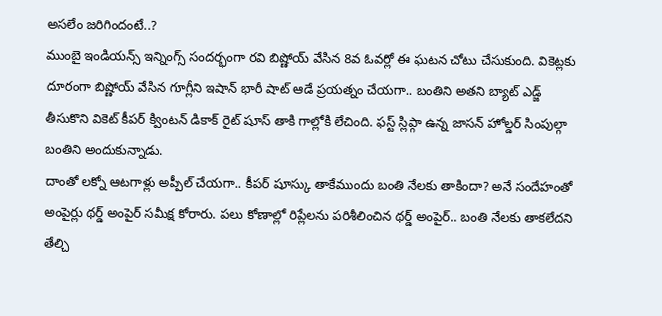అసలేం జరిగిందంటే..?
ముంబై ఇండియన్స్ ఇన్నింగ్స్ సందర్భంగా రవి బిష్ణోయ్ వేసిన 8వ ఓవర్లో ఈ ఘటన చోటు చేసుకుంది. వికెట్లకు దూరంగా బిష్ణోయ్ వేసిన గూగ్లీని ఇషాన్ భారీ షాట్ ఆడే ప్రయత్నం చేయగా.. బంతిని అతని బ్యాట్ ఎడ్జ్ తీసుకొని వికెట్ కీపర్ క్వింటన్ డికాక్ రైట్ షూస్ తాకి గాల్లోకి లేచింది. ఫస్ట్ స్లిప్గా ఉన్న జాసన్ హోల్డర్ సింపుల్గా బంతిని అందుకున్నాడు.
దాంతో లక్నో ఆటగాళ్లు అప్పీల్ చేయగా.. కీపర్ షూస్కు తాకేముందు బంతి నేలకు తాకిందా? అనే సందేహంతో అంపైర్లు థర్డ్ అంపైర్ సమీక్ష కోరారు. పలు కోణాల్లో రిప్లేలను పరిశీలించిన థర్డ్ అంపైర్.. బంతి నేలకు తాకలేదని తేల్చి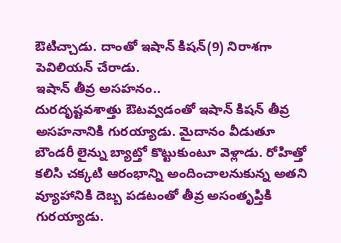ఔటిచ్చాడు. దాంతో ఇషాన్ కిషన్(9) నిరాశగా పెవిలియన్ చేరాడు.
ఇషాన్ తీవ్ర అసహనం..
దురదృష్టవశాత్తు ఔటవ్వడంతో ఇషాన్ కిషన్ తీవ్ర అసహనానికి గురయ్యాడు. మైదానం వీడుతూ బౌండరీ లైన్ను బ్యాట్తో కొట్టుకుంటూ వెళ్లాడు. రోహిత్తో కలిసి చక్కటి ఆరంభాన్ని అందించాలనుకున్న అతని వ్యూహానికి దెబ్బ పడటంతో తీవ్ర అసంతృప్తికి గురయ్యాడు.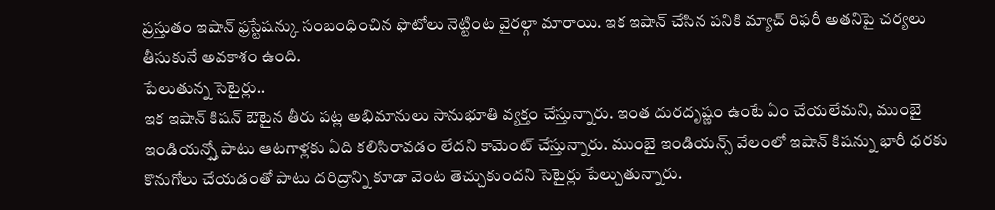ప్రస్తుతం ఇషాన్ ఫ్రస్టేషన్కు సంబంధించిన ఫొటోలు నెట్టింట వైరల్గా మారాయి. ఇక ఇషాన్ చేసిన పనికి మ్యాచ్ రిఫరీ అతనిపై చర్యలు తీసుకునే అవకాశం ఉంది.
పేలుతున్న సెటైర్లు..
ఇక ఇషాన్ కిషన్ ఔటైన తీరు పట్ల అభిమానులు సానుభూతి వ్యక్తం చేస్తున్నారు. ఇంత దురదృష్ణం ఉంటే ఏం చేయలేమని, ముంబై ఇండియన్స్తో పాటు ఆటగాళ్లకు ఏది కలిసిరావడం లేదని కామెంట్ చేస్తున్నారు. ముంబై ఇండియన్స్ వేలంలో ఇషాన్ కిషన్ను భారీ ధరకు కొనుగోలు చేయడంతో పాటు దరిద్రాన్ని కూడా వెంట తెచ్చుకుందని సెటైర్లు పేల్చుతున్నారు.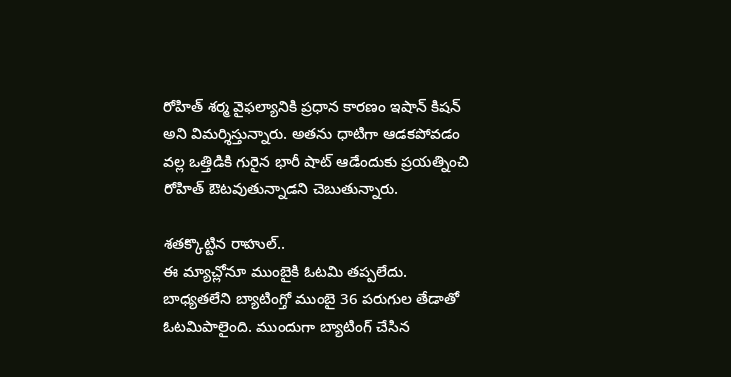రోహిత్ శర్మ వైఫల్యానికి ప్రధాన కారణం ఇషాన్ కిషన్ అని విమర్శిస్తున్నారు. అతను ధాటిగా ఆడకపోవడం వల్ల ఒత్తిడికి గురైన భారీ షాట్ ఆడేందుకు ప్రయత్నించి రోహిత్ ఔటవుతున్నాడని చెబుతున్నారు.

శతక్కొట్టిన రాహుల్..
ఈ మ్యాచ్లోనూ ముంబైకి ఓటమి తప్పలేదు. బాధ్యతలేని బ్యాటింగ్తో ముంబై 36 పరుగుల తేడాతో ఓటమిపాలైంది. ముందుగా బ్యాటింగ్ చేసిన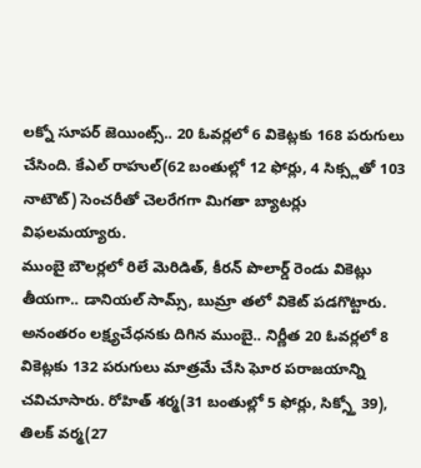లక్నో సూపర్ జెయింట్స్.. 20 ఓవర్లలో 6 వికెట్లకు 168 పరుగులు చేసింది. కేఎల్ రాహుల్(62 బంతుల్లో 12 ఫోర్లు, 4 సిక్స్లతో 103 నాటౌట్) సెంచరీతో చెలరేగగా మిగతా బ్యాటర్లు విఫలమయ్యారు.
ముంబై బౌలర్లలో రిలే మెరిడిత్, కీరన్ పొలార్డ్ రెండు వికెట్లు తీయగా.. డానియల్ సామ్స్, బుమ్రా తలో వికెట్ పడగొట్టారు. అనంతరం లక్ష్యచేధనకు దిగిన ముంబై.. నిర్ణీత 20 ఓవర్లలో 8 వికెట్లకు 132 పరుగులు మాత్రమే చేసి ఘోర పరాజయాన్ని చవిచూసారు. రోహిత్ శర్మ(31 బంతుల్లో 5 ఫోర్లు, సిక్స్తో 39), తిలక్ వర్మ(27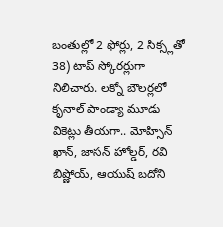బంతుల్లో 2 ఫోర్లు, 2 సిక్స్లతో 38) టాప్ స్కోరర్లుగా నిలిచారు. లక్నో బౌలర్లలో కృనాల్ పాండ్యా మూడు వికెట్లు తీయగా.. మోహ్సిన్ ఖాన్, జాసన్ హోల్డర్, రవి బిష్ణోయ్, ఆయుష్ బదోని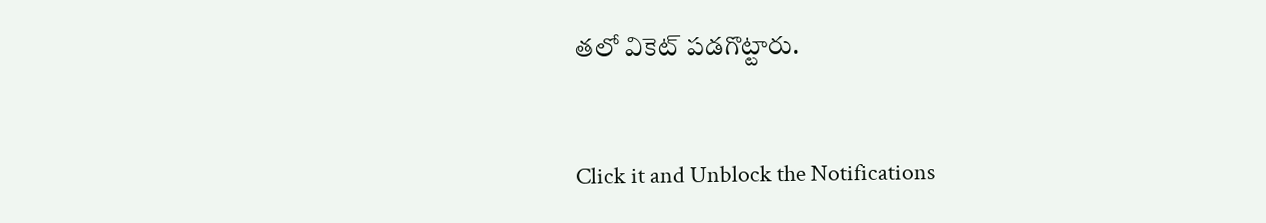తలో వికెట్ పడగొట్టారు.


Click it and Unblock the Notifications